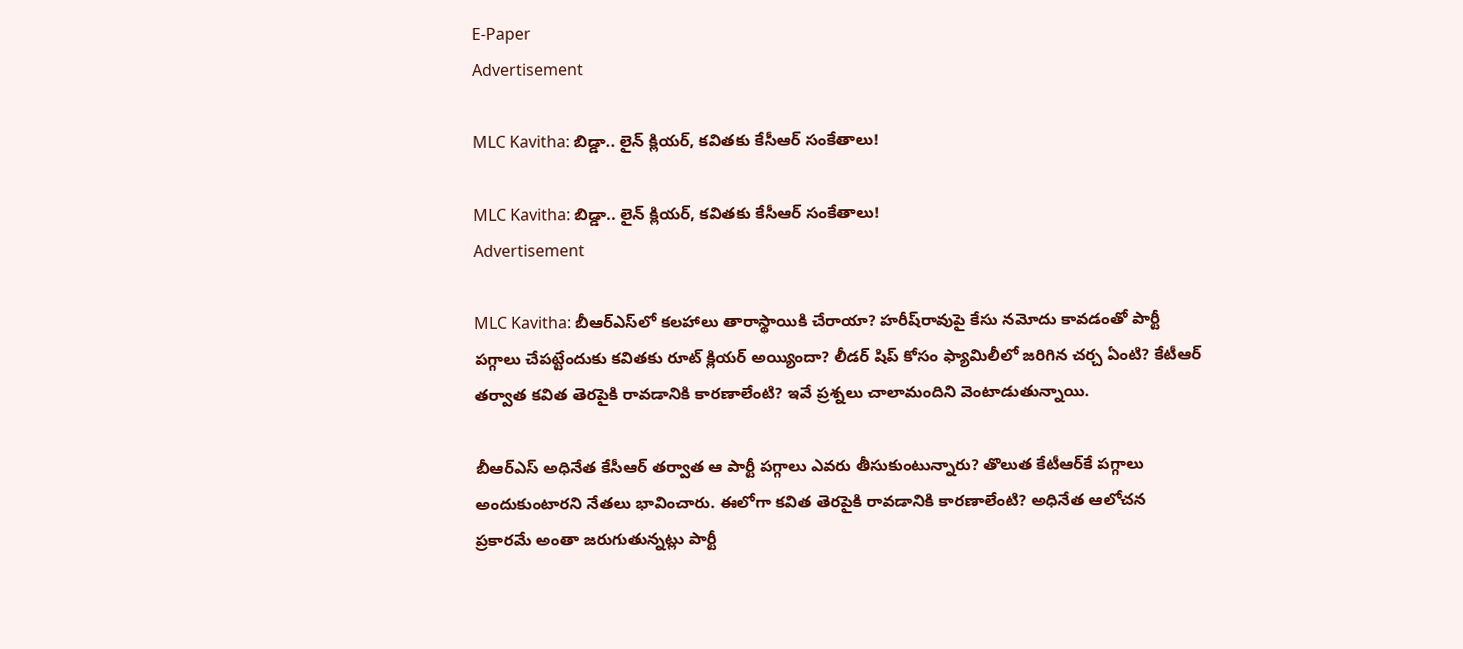E-Paper
Advertisement

MLC Kavitha: బిడ్డా.. లైన్ క్లియర్, కవితకు కేసీఆర్ సంకేతాలు!

MLC Kavitha: బిడ్డా.. లైన్ క్లియర్, కవితకు కేసీఆర్ సంకేతాలు!
Advertisement

MLC Kavitha: బీఆర్ఎస్‌లో కలహాలు తారాస్థాయికి చేరాయా? హరీష్‌రావుపై కేసు నమోదు కావడంతో పార్టీ పగ్గాలు చేపట్టేందుకు కవితకు రూట్ క్లియర్ అయ్యిందా? లీడర్ షిప్ కోసం ఫ్యామిలీలో జరిగిన చర్చ ఏంటి? కేటీఆర్ తర్వాత కవిత తెరపైకి రావడానికి కారణాలేంటి? ఇవే ప్రశ్నలు చాలామందిని వెంటాడుతున్నాయి.

బీఆర్ఎస్ అధినేత కేసీఆర్ తర్వాత ఆ పార్టీ పగ్గాలు ఎవరు తీసుకుంటున్నారు? తొలుత కేటీఆర్‌కే పగ్గాలు అందుకుంటారని నేతలు భావించారు. ఈలోగా కవిత తెరపైకి రావడానికి కారణాలేంటి? అధినేత ఆలోచన ప్రకారమే అంతా జరుగుతున్నట్లు పార్టీ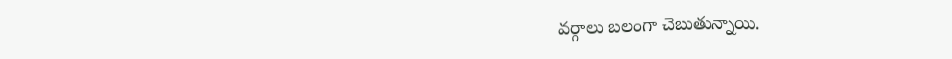వర్గాలు బలంగా చెబుతున్నాయి.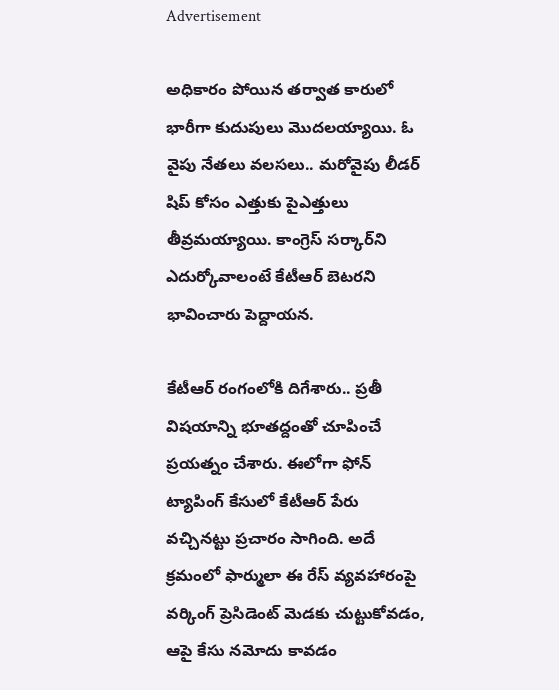Advertisement

అధికారం పోయిన తర్వాత కారులో భారీగా కుదుపులు మొదలయ్యాయి. ఓ వైపు నేతలు వలసలు.. మరోవైపు లీడర్ షిప్ కోసం ఎత్తుకు పైఎత్తులు తీవ్రమయ్యాయి. కాంగ్రెస్ సర్కార్‌ని ఎదుర్కోవాలంటే కేటీఆర్ బెటరని భావించారు పెద్దాయన.

కేటీఆర్ రంగంలోకి దిగేశారు.. ప్రతీ విషయాన్ని భూతద్దంతో చూపించే ప్రయత్నం చేశారు. ఈలోగా ఫోన్ ట్యాపింగ్ కేసులో కేటీఆర్ పేరు వచ్చినట్టు ప్రచారం సాగింది. అదే క్రమంలో ఫార్ములా ఈ రేస్ వ్యవహారంపై వర్కింగ్ ప్రెసిడెంట్ మెడకు చుట్టుకోవడం, ఆపై కేసు నమోదు కావడం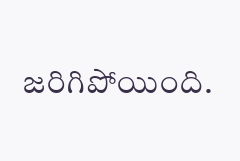జరిగిపోయింది.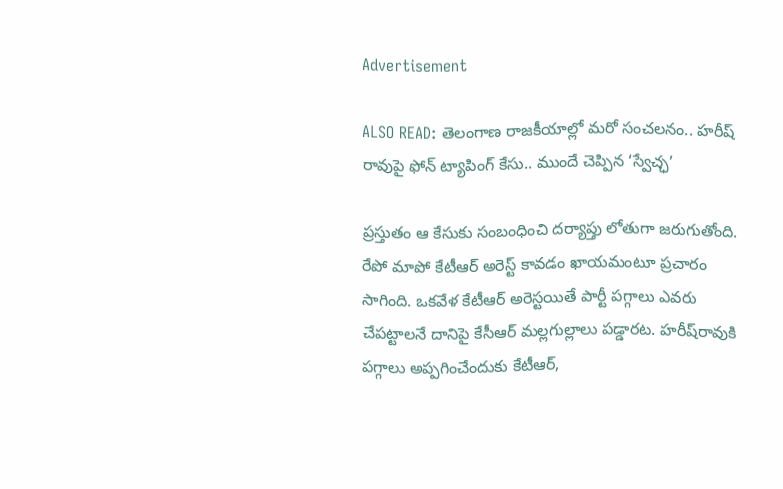Advertisement

ALSO READ: తెలంగాణ రాజకీయాల్లో మరో సంచలనం.. హరీష్ రావుపై ఫోన్ ట్యాపింగ్ కేసు.. ముందే చెప్పిన ‘స్వేచ్ఛ’

ప్రస్తుతం ఆ కేసుకు సంబంధించి దర్యాప్తు లోతుగా జరుగుతోంది. రేపో మాపో కేటీఆర్ అరెస్ట్ కావడం ఖాయమంటూ ప్రచారం సాగింది. ఒకవేళ కేటీఆర్ అరెస్టయితే పార్టీ పగ్గాలు ఎవరు చేపట్టాలనే దానిపై కేసీఆర్ మల్లగుల్లాలు పడ్డారట. హరీష్‌రావుకి పగ్గాలు అప్పగించేందుకు కేటీఆర్,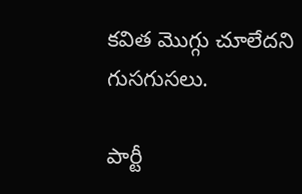కవిత మొగ్గు చూలేదని గుసగుసలు.

పార్టీ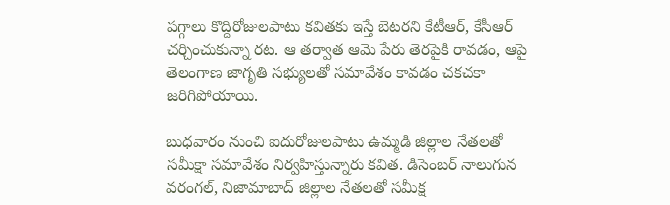పగ్గాలు కొద్దిరోజులపాటు కవితకు ఇస్తే బెటరని కేటీఆర్, కేసీఆర్ చర్చించుకున్నా రట. ఆ తర్వాత ఆమె పేరు తెరపైకి రావడం, ఆపై తెలంగాణ జాగృతి సభ్యులతో సమావేశం కావడం చకచకా జరిగిపోయాయి.

బుధవారం నుంచి ఐదురోజులపాటు ఉమ్మడి జిల్లాల నేతలతో సమీక్షా సమావేశం నిర్వహిస్తున్నారు కవిత. డిసెంబర్ నాలుగున వరంగల్, నిజామాబాద్ జిల్లాల నేతలతో సమీక్ష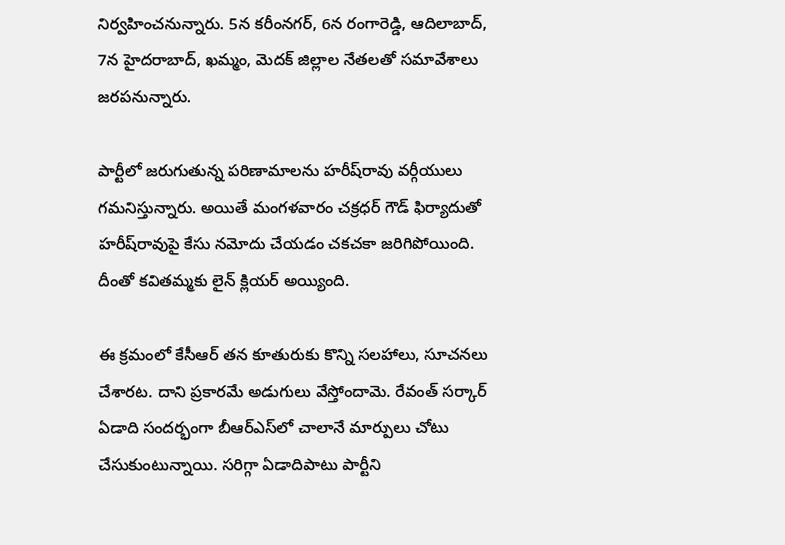నిర్వహించనున్నారు. 5న కరీంనగర్, 6న రంగారెడ్డి, ఆదిలాబాద్, 7న హైదరాబాద్, ఖమ్మం, మెదక్ జిల్లాల నేతలతో సమావేశాలు జరపనున్నారు.

పార్టీలో జరుగుతున్న పరిణామాలను హరీష్‌రావు వర్గీయులు గమనిస్తున్నారు. అయితే మంగళవారం చక్రధర్ గౌడ్ ఫిర్యాదుతో హరీష్‌రావుపై కేసు నమోదు చేయడం చకచకా జరిగిపోయింది. దీంతో కవితమ్మకు లైన్ క్లియర్ అయ్యింది.

ఈ క్రమంలో కేసీఆర్ తన కూతురుకు కొన్ని సలహాలు, సూచనలు చేశారట. దాని ప్రకారమే అడుగులు వేస్తోందామె. రేవంత్ సర్కార్ ఏడాది సందర్భంగా బీఆర్ఎస్‌లో చాలానే మార్పులు చోటు చేసుకుంటున్నాయి. సరిగ్గా ఏడాదిపాటు పార్టీని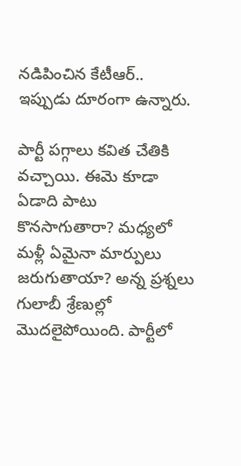నడిపించిన కేటీఆర్..  ఇప్పుడు దూరంగా ఉన్నారు.

పార్టీ పగ్గాలు కవిత చేతికి వచ్చాయి. ఈమె కూడా ఏడాది పాటు కొనసాగుతారా? మధ్యలో మళ్లీ ఏమైనా మార్పులు జరుగుతాయా? అన్న ప్రశ్నలు గులాబీ శ్రేణుల్లో మొదలైపోయింది. పార్టీలో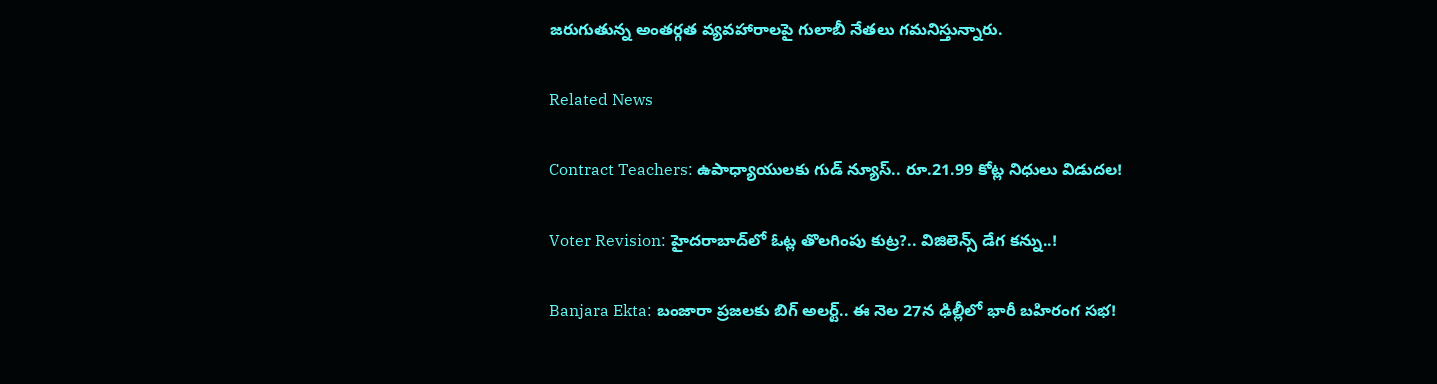జరుగుతున్న అంతర్గత వ్యవహారాలపై గులాబీ నేతలు గమనిస్తున్నారు.

Related News

Contract Teachers: ఉపాధ్యాయులకు గుడ్ న్యూస్.. రూ.21.99 కోట్ల నిధులు విడుదల!

Voter Revision: హైదరాబాద్‌లో ఓట్ల తొలగింపు కుట్ర?.. విజిలెన్స్ డేగ కన్ను..!

Banjara Ekta: బంజారా ప్రజలకు బిగ్ అలర్ట్.. ఈ నెల 27న ఢిల్లీలో భారీ బహిరంగ సభ!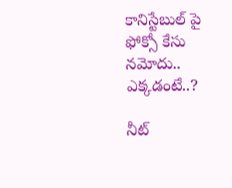కానిస్టేబుల్ పై ఫోక్సో కేసు నమోదు.. ఎక్కడంటే..?

నీట్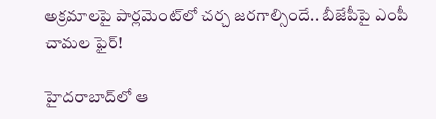అక్రమాలపై పార్లమెంట్‌లో చర్చ జరగాల్సిందే.. బీజేపీపై ఎంపీ చామల ఫైర్!

హైదరాబాద్‌లో ఆ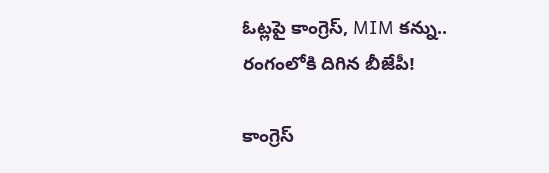ఓట్లపై కాంగ్రెస్, MIM కన్ను.. రంగంలోకి దిగిన బీజేపీ!

కాంగ్రెస్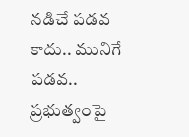నడిచే పడవ కాదు.. మునిగే పడవ.. ప్రభుత్వంపై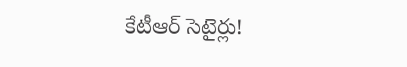కేటీఆర్ సెటైర్లు!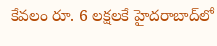కేవలం రూ. 6 లక్షలకే హైదరాబాద్‌లో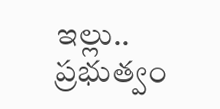ఇల్లు.. ప్రభుత్వం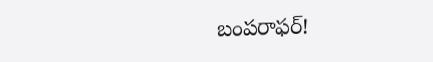బంపరాఫర్!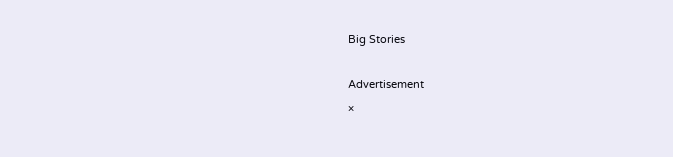Big Stories

Advertisement
×